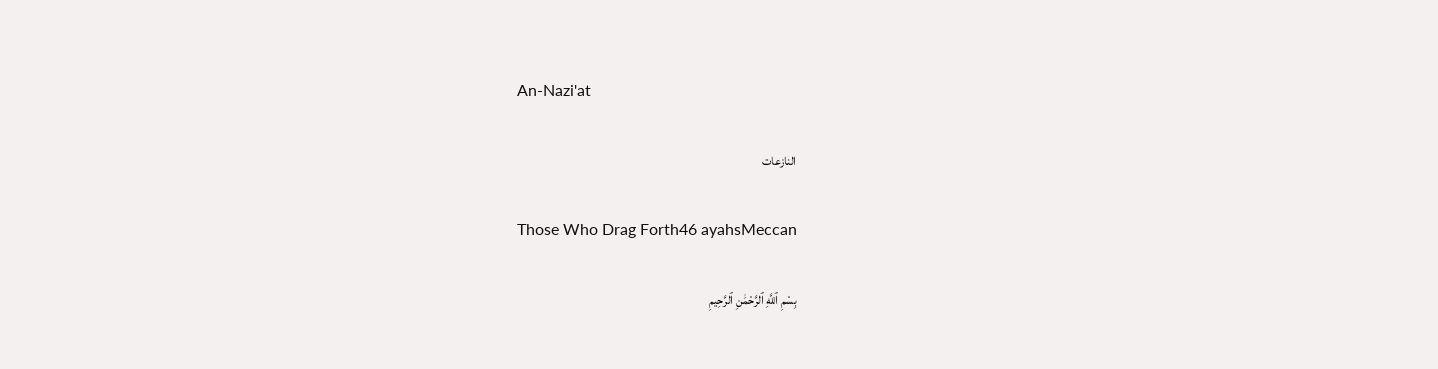An-Nazi'at

النازعات

Those Who Drag Forth46 ayahsMeccan

بِسْمِ ٱللَّهِ ٱلرَّحْمَٰنِ ٱلرَّحِيمِ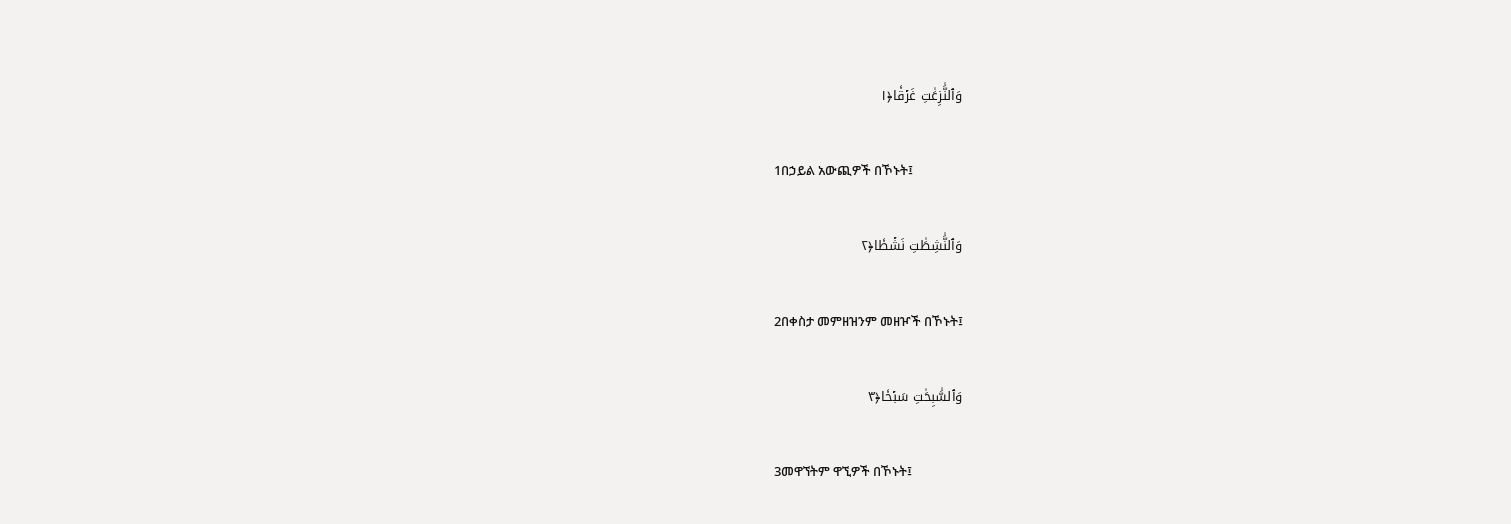وَٱلنَّٰزِعَٰتِ غَرۡقٗا﴿١

1በኃይል አውጪዎች በኾኑት፤

وَٱلنَّٰشِطَٰتِ نَشۡطٗا﴿٢

2በቀስታ መምዘዝንም መዘዦች በኾኑት፤

وَٱلسَّٰبِحَٰتِ سَبۡحٗا﴿٣

3መዋኘትም ዋኚዎች በኾኑት፤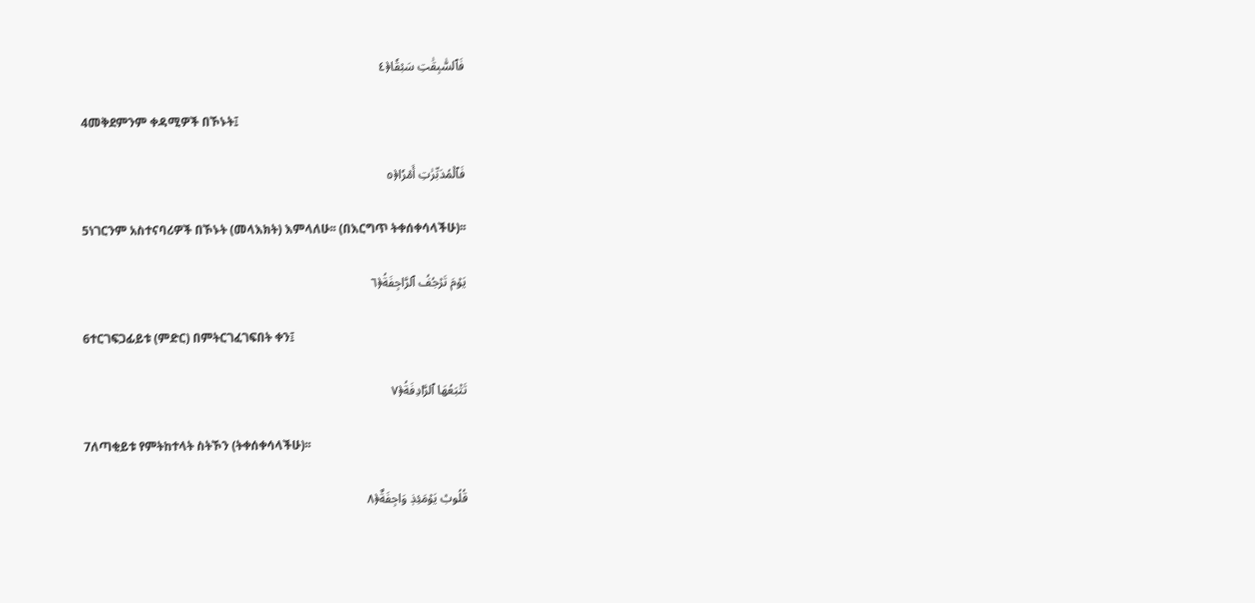فَٱلسَّٰبِقَٰتِ سَبۡقٗا﴿٤

4መቅደምንም ቀዳሚዎች በኾኑት፤

فَٱلۡمُدَبِّرَٰتِ أَمۡرٗا﴿٥

5ነገርንም አስተናባሪዎች በኾኑት (መላእክት) እምላለሁ፡፡ (በእርግጥ ትቀሰቀሳላችሁ)፡፡

يَوۡمَ تَرۡجُفُ ٱلرَّاجِفَةُ﴿٦

6ተርገፍጋፊይቱ (ምድር) በምትርገፈገፍበት ቀን፤

تَتۡبَعُهَا ٱلرَّادِفَةُ﴿٧

7ለጣቂይቱ የምትከተላት ስትኾን (ትቀሰቀሳላችሁ)፡፡

قُلُوبٞ يَوۡمَئِذٖ وَاجِفَةٌ﴿٨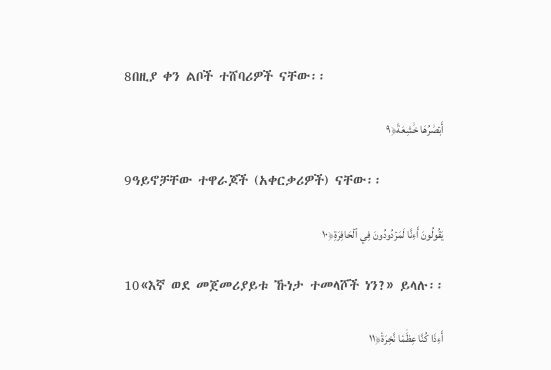8በዚያ ቀን ልቦች ተሸባሪዎች ናቸው፡፡

أَبۡصَٰرُهَا خَٰشِعَةٞ﴿٩

9ዓይኖቻቸው ተዋራጆች (አቀርቃሪዎች) ናቸው፡፡

يَقُولُونَ أَءِنَّا لَمَرۡدُودُونَ فِي ٱلۡحَافِرَةِ﴿١٠

10«እኛ ወደ መጀመሪያይቱ ኹነታ ተመላሾች ነን?» ይላሉ፡፡

أَءِذَا كُنَّا عِظَٰمٗا نَّخِرَةٗ﴿١١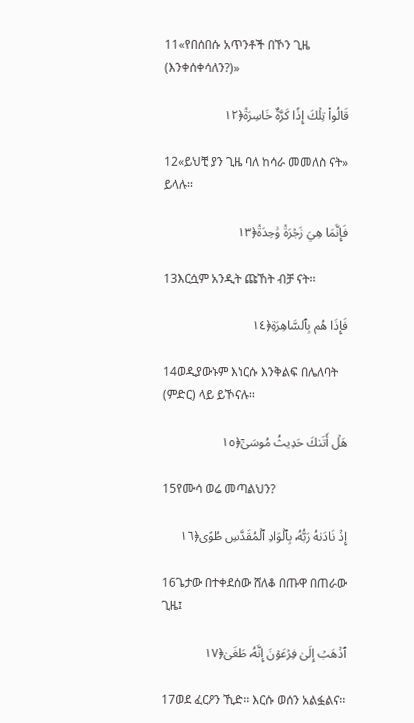11«የበሰበሱ አጥንቶች በኾን ጊዜ (እንቀሰቀሳለን?)»

قَالُواْ تِلۡكَ إِذٗا كَرَّةٌ خَاسِرَةٞ﴿١٢

12«ይህቺ ያን ጊዜ ባለ ከሳራ መመለስ ናት» ይላሉ፡፡

فَإِنَّمَا هِيَ زَجۡرَةٞ وَٰحِدَةٞ﴿١٣

13እርሷም አንዲት ጩኸት ብቻ ናት፡፡

فَإِذَا هُم بِٱلسَّاهِرَةِ﴿١٤

14ወዲያውኑም እነርሱ እንቅልፍ በሌለባት (ምድር) ላይ ይኾናሉ፡፡

هَلۡ أَتَىٰكَ حَدِيثُ مُوسَىٰٓ﴿١٥

15የሙሳ ወሬ መጣልህን?

إِذۡ نَادَىٰهُ رَبُّهُۥ بِٱلۡوَادِ ٱلۡمُقَدَّسِ طُوًى﴿١٦

16ጌታው በተቀደሰው ሸለቆ በጡዋ በጠራው ጊዜ፤

ٱذۡهَبۡ إِلَىٰ فِرۡعَوۡنَ إِنَّهُۥ طَغَىٰ﴿١٧

17ወደ ፈርዖን ኺድ፡፡ እርሱ ወሰን አልፏልና፡፡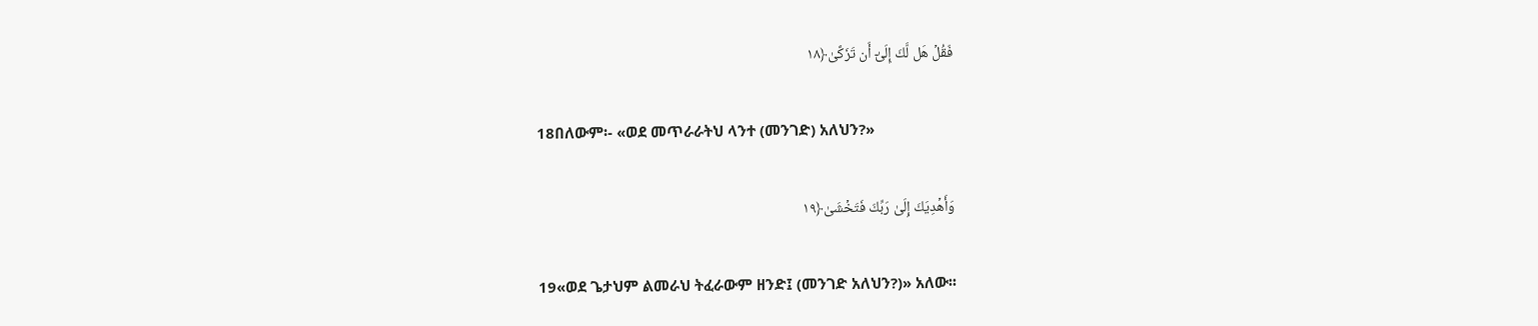فَقُلۡ هَل لَّكَ إِلَىٰٓ أَن تَزَكَّىٰ﴿١٨

18በለውም፡- «ወደ መጥራራትህ ላንተ (መንገድ) አለህን?»

وَأَهۡدِيَكَ إِلَىٰ رَبِّكَ فَتَخۡشَىٰ﴿١٩

19«ወደ ጌታህም ልመራህ ትፈራውም ዘንድ፤ (መንገድ አለህን?)» አለው፡፡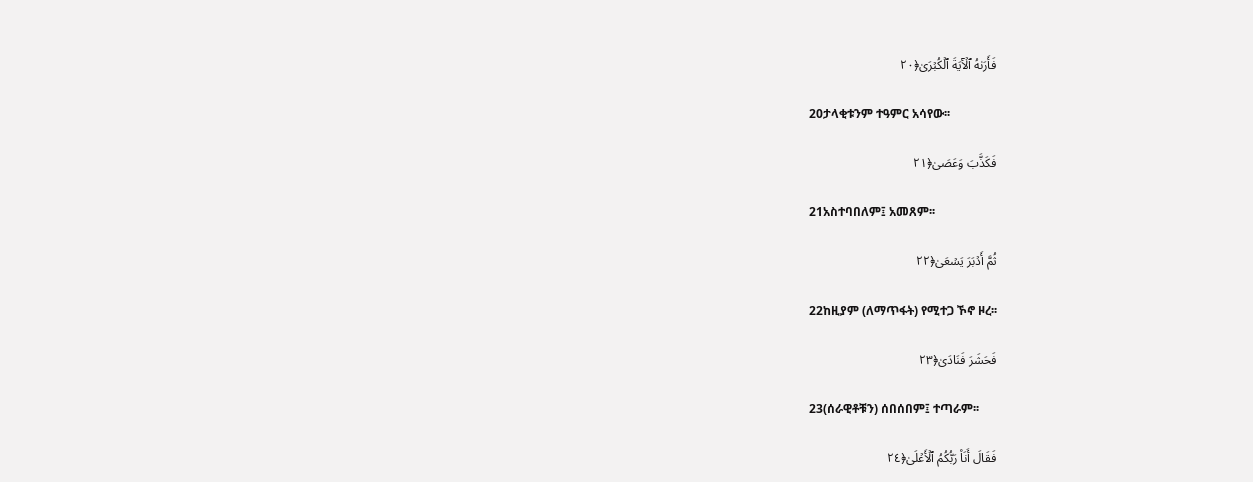فَأَرَىٰهُ ٱلۡأٓيَةَ ٱلۡكُبۡرَىٰ﴿٢٠

20ታላቂቱንም ተዓምር አሳየው፡፡

فَكَذَّبَ وَعَصَىٰ﴿٢١

21አስተባበለም፤ አመጸም፡፡

ثُمَّ أَدۡبَرَ يَسۡعَىٰ﴿٢٢

22ከዚያም (ለማጥፋት) የሚተጋ ኾኖ ዞረ፡፡

فَحَشَرَ فَنَادَىٰ﴿٢٣

23(ሰራዊቶቹን) ሰበሰበም፤ ተጣራም፡፡

فَقَالَ أَنَا۠ رَبُّكُمُ ٱلۡأَعۡلَىٰ﴿٢٤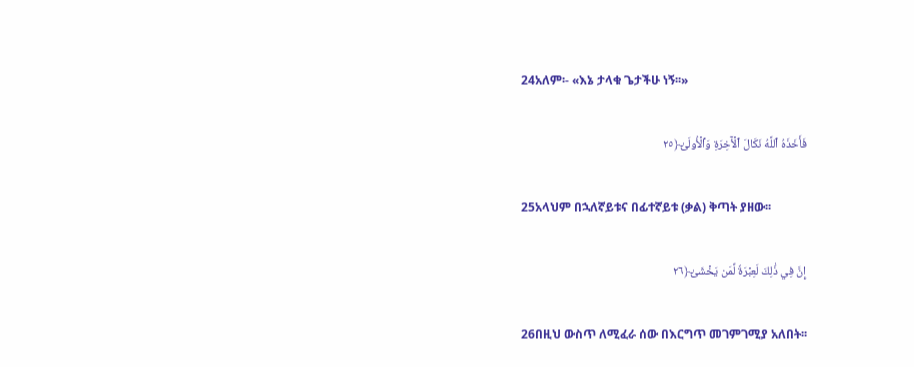24አለም፡- «እኔ ታላቁ ጌታችሁ ነኝ፡፡»

فَأَخَذَهُ ٱللَّهُ نَكَالَ ٱلۡأٓخِرَةِ وَٱلۡأُولَىٰٓ﴿٢٥

25አላህም በኋለኛይቱና በፊተኛይቱ (ቃል) ቅጣት ያዘው፡፡

إِنَّ فِي ذَٰلِكَ لَعِبۡرَةٗ لِّمَن يَخۡشَىٰٓ﴿٢٦

26በዚህ ውስጥ ለሚፈራ ሰው በእርግጥ መገምገሚያ አለበት፡፡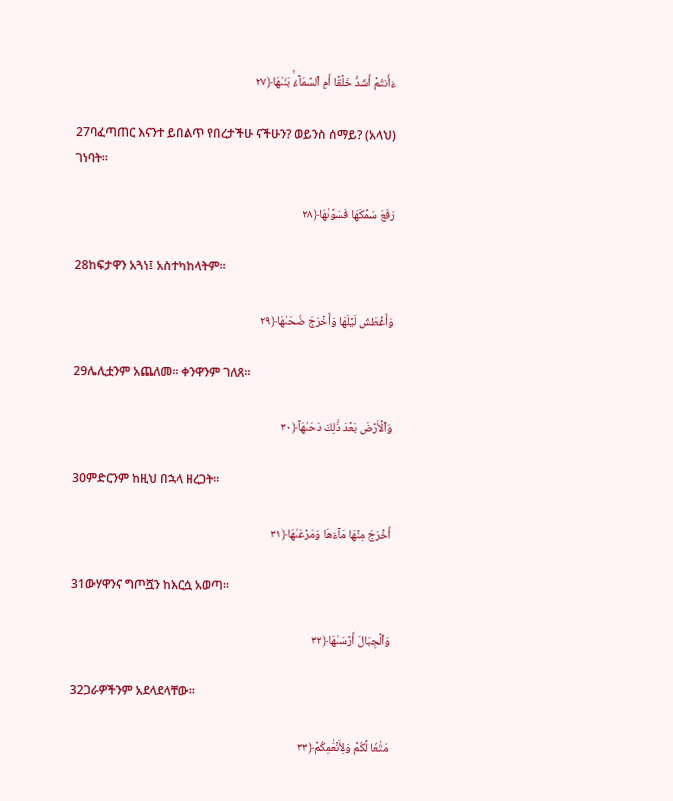ءَأَنتُمۡ أَشَدُّ خَلۡقًا أَمِ ٱلسَّمَآءُۚ بَنَىٰهَا﴿٢٧

27ባፈጣጠር እናንተ ይበልጥ የበረታችሁ ናችሁን? ወይንስ ሰማይ? (አላህ) ገነባት፡፡

رَفَعَ سَمۡكَهَا فَسَوَّىٰهَا﴿٢٨

28ከፍታዋን አጓነ፤ አስተካከላትም፡፡

وَأَغۡطَشَ لَيۡلَهَا وَأَخۡرَجَ ضُحَىٰهَا﴿٢٩

29ሌሊቷንም አጨለመ፡፡ ቀንዋንም ገለጸ፡፡

وَٱلۡأَرۡضَ بَعۡدَ ذَٰلِكَ دَحَىٰهَآ﴿٣٠

30ምድርንም ከዚህ በኋላ ዘረጋት፡፡

أَخۡرَجَ مِنۡهَا مَآءَهَا وَمَرۡعَىٰهَا﴿٣١

31ውሃዋንና ግጦሿን ከእርሷ አወጣ፡፡

وَٱلۡجِبَالَ أَرۡسَىٰهَا﴿٣٢

32ጋራዎችንም አደላደላቸው፡፡

مَتَٰعٗا لَّكُمۡ وَلِأَنۡعَٰمِكُمۡ﴿٣٣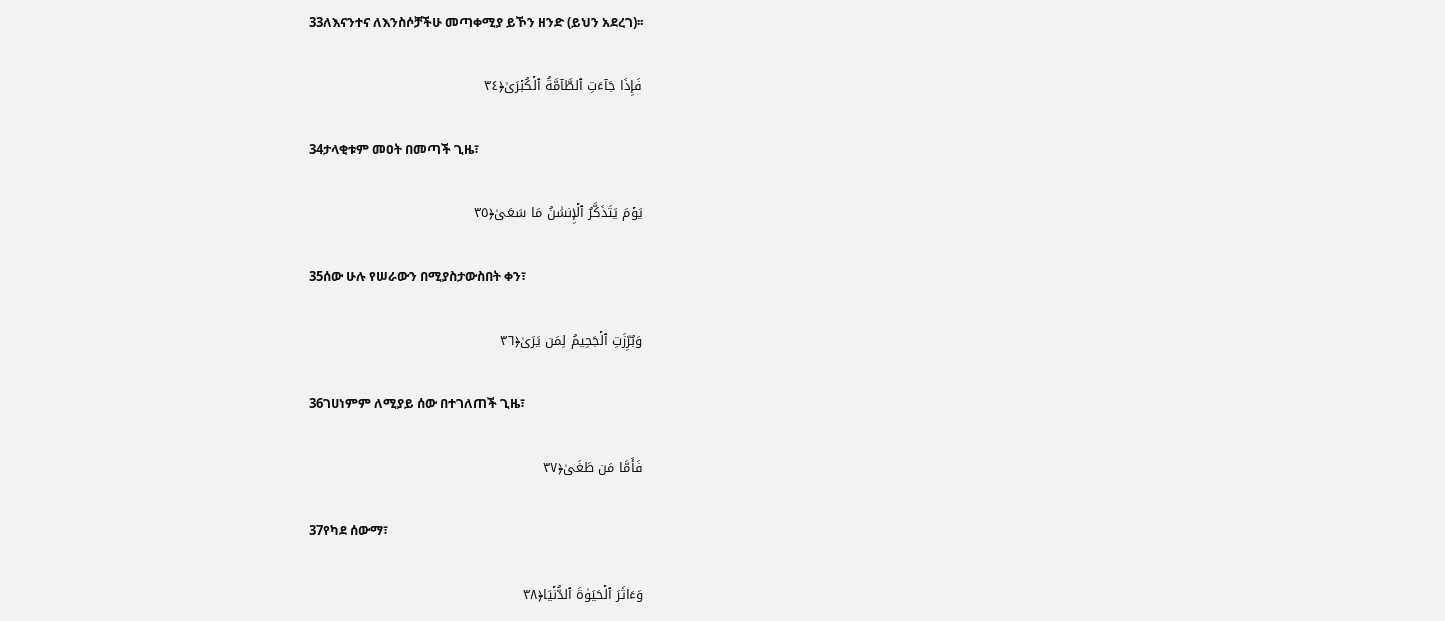33ለእናንተና ለእንስሶቻችሁ መጣቀሚያ ይኾን ዘንድ (ይህን አደረገ)፡፡

فَإِذَا جَآءَتِ ٱلطَّآمَّةُ ٱلۡكُبۡرَىٰ﴿٣٤

34ታላቂቱም መዐት በመጣች ጊዜ፣

يَوۡمَ يَتَذَكَّرُ ٱلۡإِنسَٰنُ مَا سَعَىٰ﴿٣٥

35ሰው ሁሉ የሠራውን በሚያስታውስበት ቀን፣

وَبُرِّزَتِ ٱلۡجَحِيمُ لِمَن يَرَىٰ﴿٣٦

36ገሀነምም ለሚያይ ሰው በተገለጠች ጊዜ፣

فَأَمَّا مَن طَغَىٰ﴿٣٧

37የካደ ሰውማ፣

وَءَاثَرَ ٱلۡحَيَوٰةَ ٱلدُّنۡيَا﴿٣٨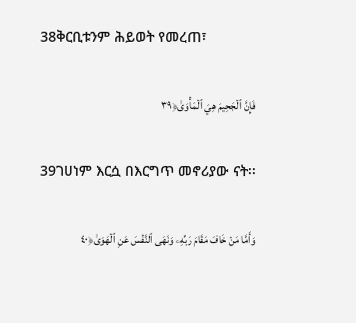38ቅርቢቱንም ሕይወት የመረጠ፣

فَإِنَّ ٱلۡجَحِيمَ هِيَ ٱلۡمَأۡوَىٰ﴿٣٩

39ገሀነም እርሷ በእርግጥ መኖሪያው ናት፡፡

وَأَمَّا مَنۡ خَافَ مَقَامَ رَبِّهِۦ وَنَهَى ٱلنَّفۡسَ عَنِ ٱلۡهَوَىٰ﴿٤٠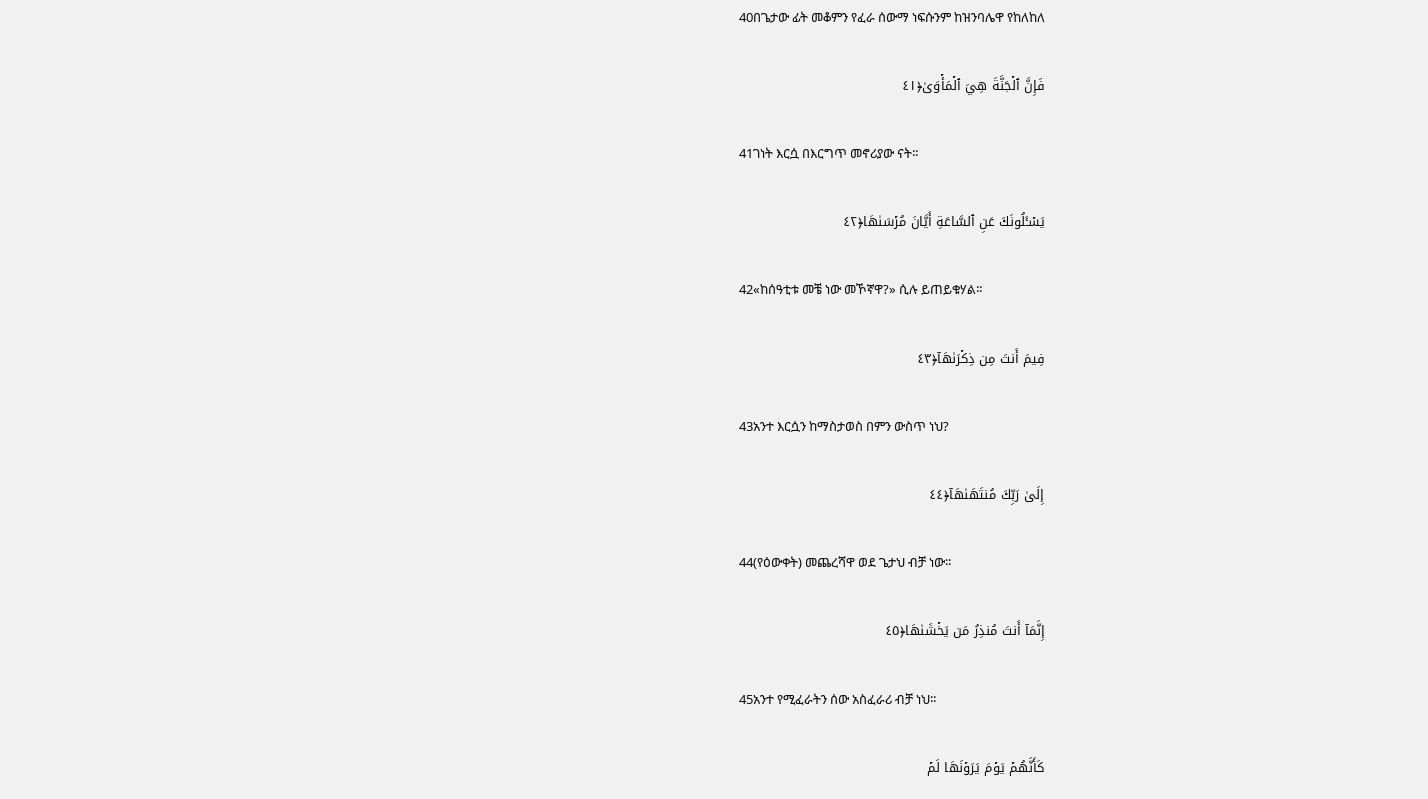40በጌታው ፊት መቆምን የፈራ ሰውማ ነፍሱንም ከዝንባሌዋ የከለከለ

فَإِنَّ ٱلۡجَنَّةَ هِيَ ٱلۡمَأۡوَىٰ﴿٤١

41ገነት እርሷ በእርግጥ መኖሪያው ናት፡፡

يَسۡـَٔلُونَكَ عَنِ ٱلسَّاعَةِ أَيَّانَ مُرۡسَىٰهَا﴿٤٢

42«ከሰዓቲቱ መቼ ነው መኾኛዋ?» ሲሉ ይጠይቁሃል፡፡

فِيمَ أَنتَ مِن ذِكۡرَىٰهَآ﴿٤٣

43አንተ እርሷን ከማስታወስ በምን ውስጥ ነህ?

إِلَىٰ رَبِّكَ مُنتَهَىٰهَآ﴿٤٤

44(የዕውቀት) መጨረሻዋ ወደ ጌታህ ብቻ ነው፡፡

إِنَّمَآ أَنتَ مُنذِرُ مَن يَخۡشَىٰهَا﴿٤٥

45አንተ የሚፈራትን ሰው አስፈራሪ ብቻ ነህ፡፡

كَأَنَّهُمۡ يَوۡمَ يَرَوۡنَهَا لَمۡ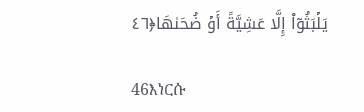يَلۡبَثُوٓاْ إِلَّا عَشِيَّةً أَوۡ ضُحَىٰهَا﴿٤٦

46እነርሱ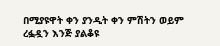በሚያዩዋት ቀን ያንዲት ቀን ምሽትን ወይም ረፏዷን እንጅ ያልቆዩ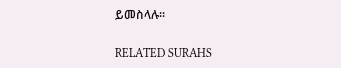ይመስላሉ፡፡

RELATED SURAHS